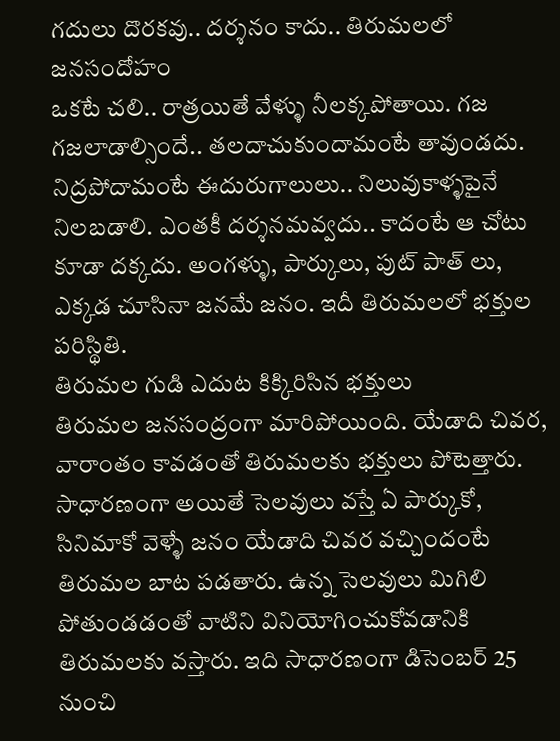గదులు దొరకవు.. దర్శనం కాదు.. తిరుమలలో జనసందోహం
ఒకటే చలి.. రాత్రయితే వేళ్ళు నీలక్కపోతాయి. గజ గజలాడాల్సిందే.. తలదాచుకుందామంటే తావుండదు. నిద్రపోదామంటే ఈదురుగాలులు.. నిలువుకాళ్ళపైనే నిలబడాలి. ఎంతకీ దర్శనమవ్వదు.. కాదంటే ఆ చోటు కూడా దక్కదు. అంగళ్ళు, పార్కులు, పుట్ పాత్ లు, ఎక్కడ చూసినా జనమే జనం. ఇదీ తిరుమలలో భక్తుల పరిస్థితి.
తిరుమల గుడి ఎదుట కిక్కిరిసిన భక్తులు
తిరుమల జనసంద్రంగా మారిపోయింది. యేడాది చివర, వారాంతం కావడంతో తిరుమలకు భక్తులు పోటెత్తారు. సాధారణంగా అయితే సెలవులు వస్తే ఏ పార్కుకో, సినిమాకో వెళ్ళే జనం యేడాది చివర వచ్చిందంటే తిరుమల బాట పడతారు. ఉన్న సెలవులు మిగిలి పోతుండడంతో వాటిని వినియోగించుకోవడానికి తిరుమలకు వస్తారు. ఇది సాధారణంగా డిసెంబర్ 25 నుంచి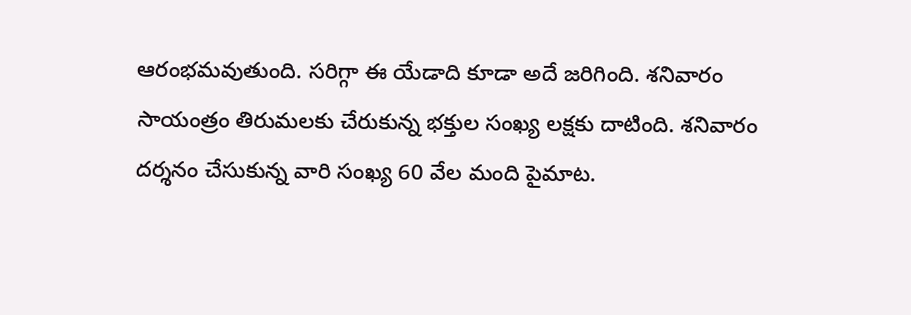ఆరంభమవుతుంది. సరిగ్గా ఈ యేడాది కూడా అదే జరిగింది. శనివారం సాయంత్రం తిరుమలకు చేరుకున్న భక్తుల సంఖ్య లక్షకు దాటింది. శనివారం దర్శనం చేసుకున్న వారి సంఖ్య 60 వేల మంది పైమాట.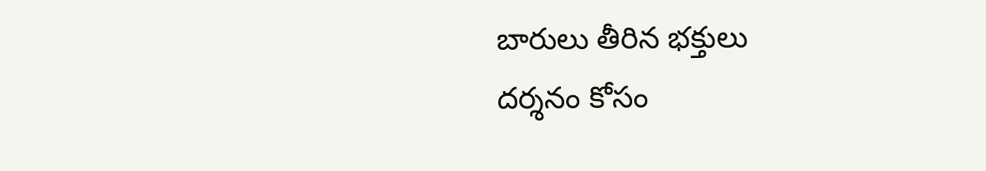బారులు తీరిన భక్తులు
దర్శనం కోసం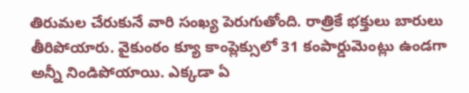తిరుమల చేరుకునే వారి సంఖ్య పెరుగుతోంది. రాత్రికే భక్తులు బారులు తీరిపోయారు. వైకుంఠం క్యూ కాంప్లెక్సులో 31 కంపార్డుమెంట్లు ఉండగా అన్నీ నిండిపోయాయి. ఎక్కడా ఏ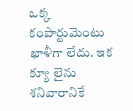ఒక్క కంపార్టుమెంటు ఖాళీగా లేదు. ఇక క్యూ లైను శనివారానికే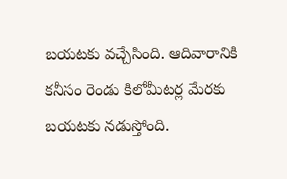బయటకు వచ్చేసింది. ఆదివారానికి కనీసం రెండు కిలోమీటర్ల మేరకు బయటకు నడుస్తోంది.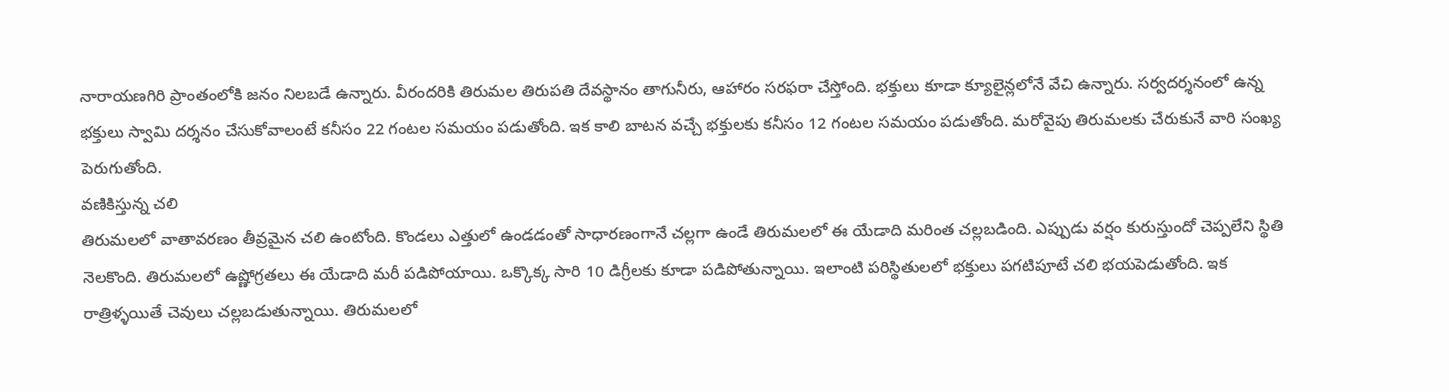నారాయణగిరి ప్రాంతంలోకి జనం నిలబడే ఉన్నారు. వీరందరికి తిరుమల తిరుపతి దేవస్థానం తాగునీరు, ఆహారం సరఫరా చేస్తోంది. భక్తులు కూడా క్యూలైన్లలోనే వేచి ఉన్నారు. సర్వదర్శనంలో ఉన్న భక్తులు స్వామి దర్శనం చేసుకోవాలంటే కనీసం 22 గంటల సమయం పడుతోంది. ఇక కాలి బాటన వచ్చే భక్తులకు కనీసం 12 గంటల సమయం పడుతోంది. మరోవైపు తిరుమలకు చేరుకునే వారి సంఖ్య పెరుగుతోంది.
వణికిస్తున్న చలి
తిరుమలలో వాతావరణం తీవ్రమైన చలి ఉంటోంది. కొండలు ఎత్తులో ఉండడంతో సాధారణంగానే చల్లగా ఉండే తిరుమలలో ఈ యేడాది మరింత చల్లబడింది. ఎప్పుడు వర్షం కురుస్తుందో చెప్పలేని స్థితి నెలకొంది. తిరుమలలో ఉష్ణోగ్రతలు ఈ యేడాది మరీ పడిపోయాయి. ఒక్కొక్క సారి 10 డిగ్రీలకు కూడా పడిపోతున్నాయి. ఇలాంటి పరిస్థితులలో భక్తులు పగటిపూటే చలి భయపెడుతోంది. ఇక రాత్రిళ్ళయితే చెవులు చల్లబడుతున్నాయి. తిరుమలలో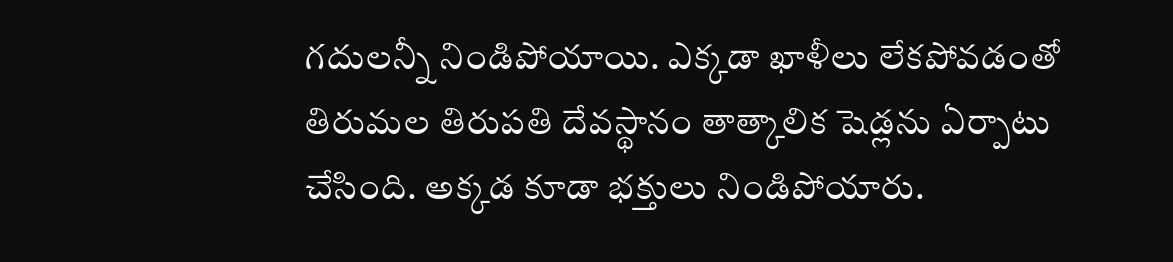గదులన్నీ నిండిపోయాయి. ఎక్కడా ఖాళీలు లేకపోవడంతో తిరుమల తిరుపతి దేవస్థానం తాత్కాలిక షెడ్లను ఏర్పాటు చేసింది. అక్కడ కూడా భక్తులు నిండిపోయారు.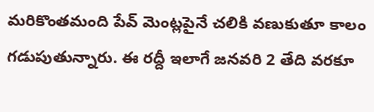మరికొంతమంది పేవ్ మెంట్లపైనే చలికి వణుకుతూ కాలం గడుపుతున్నారు. ఈ రద్దీ ఇలాగే జనవరి 2 తేది వరకూ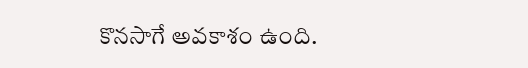కొనసాగే అవకాశం ఉంది.